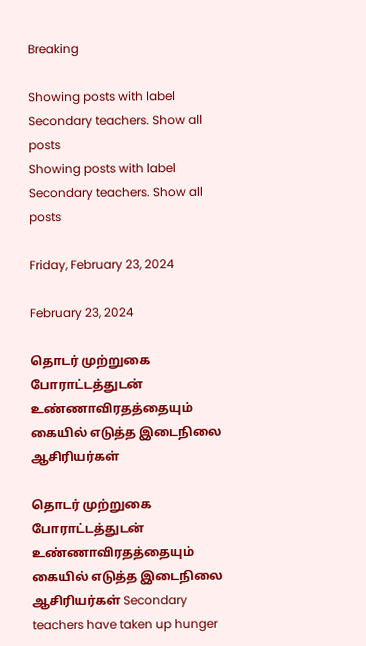Breaking

Showing posts with label Secondary teachers. Show all posts
Showing posts with label Secondary teachers. Show all posts

Friday, February 23, 2024

February 23, 2024

தொடர் முற்றுகை போராட்டத்துடன் உண்ணாவிரதத்தையும் கையில் எடுத்த இடைநிலை ஆசிரியர்கள்

தொடர் முற்றுகை போராட்டத்துடன் உண்ணாவிரதத்தையும் கையில் எடுத்த இடைநிலை ஆசிரியர்கள் Secondary teachers have taken up hunger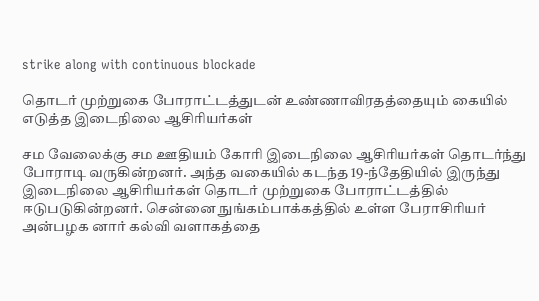strike along with continuous blockade

தொடர் முற்றுகை போராட்டத்துடன் உண்ணாவிரதத்தையும் கையில் எடுத்த இடைநிலை ஆசிரியர்கள்

சம வேலைக்கு சம ஊதியம் கோரி இடைநிலை ஆசிரியர்கள் தொடர்ந்து போராடி வருகின்றனர். அந்த வகையில் கடந்த 19-ந்தேதியில் இருந்து இடைநிலை ஆசிரியர்கள் தொடர் முற்றுகை போராட்டத்தில் ஈடுபடுகின்றனர். சென்னை நுங்கம்பாக்கத்தில் உள்ள பேராசிரியர் அன்பழக னார் கல்வி வளாகத்தை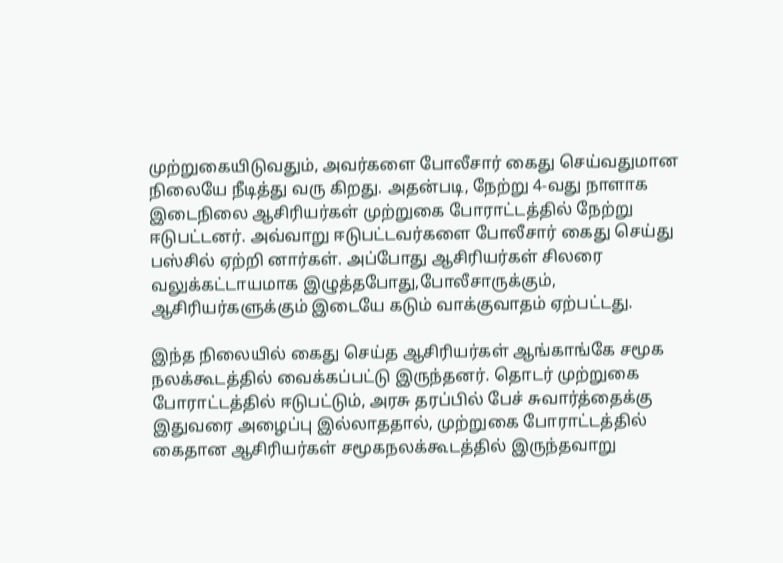முற்றுகையிடுவதும், அவர்களை போலீசார் கைது செய்வதுமான நிலையே நீடித்து வரு கிறது. அதன்படி, நேற்று 4-வது நாளாக இடைநிலை ஆசிரியர்கள் முற்றுகை போராட்டத்தில் நேற்று ஈடுபட்டனர். அவ்வாறு ஈடுபட்டவர்களை போலீசார் கைது செய்து பஸ்சில் ஏற்றி னார்கள். அப்போது ஆசிரியர்கள் சிலரை வலுக்கட்டாயமாக இழுத்தபோது,போலீசாருக்கும், ஆசிரியர்களுக்கும் இடையே கடும் வாக்குவாதம் ஏற்பட்டது.

இந்த நிலையில் கைது செய்த ஆசிரியர்கள் ஆங்காங்கே சமூக நலக்கூடத்தில் வைக்கப்பட்டு இருந்தனர். தொடர் முற்றுகை போராட்டத்தில் ஈடுபட்டும், அரசு தரப்பில் பேச் சுவார்த்தைக்கு இதுவரை அழைப்பு இல்லாததால், முற்றுகை போராட்டத்தில் கைதான ஆசிரியர்கள் சமூகநலக்கூடத்தில் இருந்தவாறு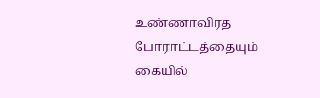உண்ணாவிரத போராட்டத்தையும் கையில்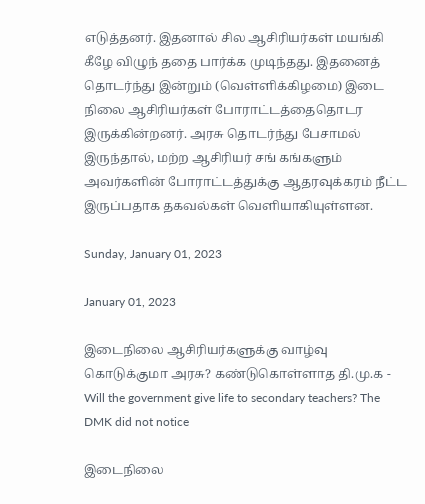எடுத்தனர். இதனால் சில ஆசிரியர்கள் மயங்கி கீழே விழுந் ததை பார்க்க முடிந்தது. இதனைத் தொடர்ந்து இன்றும் (வெள்ளிக்கிழமை) இடை நிலை ஆசிரியர்கள் போராட்டத்தைதொடர இருக்கின்றனர். அரசு தொடர்ந்து பேசாமல் இருந்தால், மற்ற ஆசிரியர் சங் கங்களும் அவர்களின் போராட்டத்துக்கு ஆதரவுக்கரம் நீட்ட இருப்பதாக தகவல்கள் வெளியாகியுள்ளன.

Sunday, January 01, 2023

January 01, 2023

இடைநிலை ஆசிரியர்களுக்கு வாழ்வு கொடுக்குமா அரசு? கண்டுகொள்ளாத தி.மு.க - Will the government give life to secondary teachers? The DMK did not notice

இடைநிலை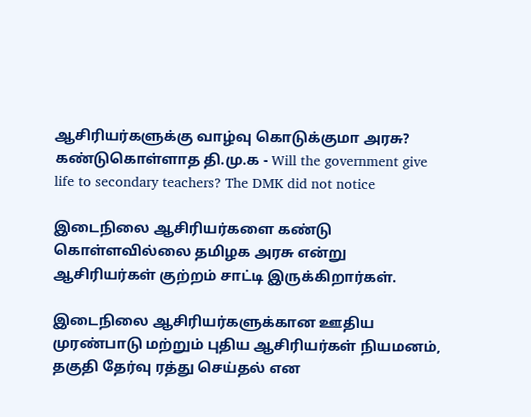ஆசிரியர்களுக்கு வாழ்வு கொடுக்குமா அரசு? கண்டுகொள்ளாத தி.மு.க - Will the government give life to secondary teachers? The DMK did not notice

இடைநிலை ஆசிரியர்களை கண்டு கொள்ளவில்லை தமிழக அரசு என்று ஆசிரியர்கள் குற்றம் சாட்டி இருக்கிறார்கள்.

இடைநிலை ஆசிரியர்களுக்கான ஊதிய முரண்பாடு மற்றும் புதிய ஆசிரியர்கள் நியமனம், தகுதி தேர்வு ரத்து செய்தல் என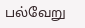பல்வேறு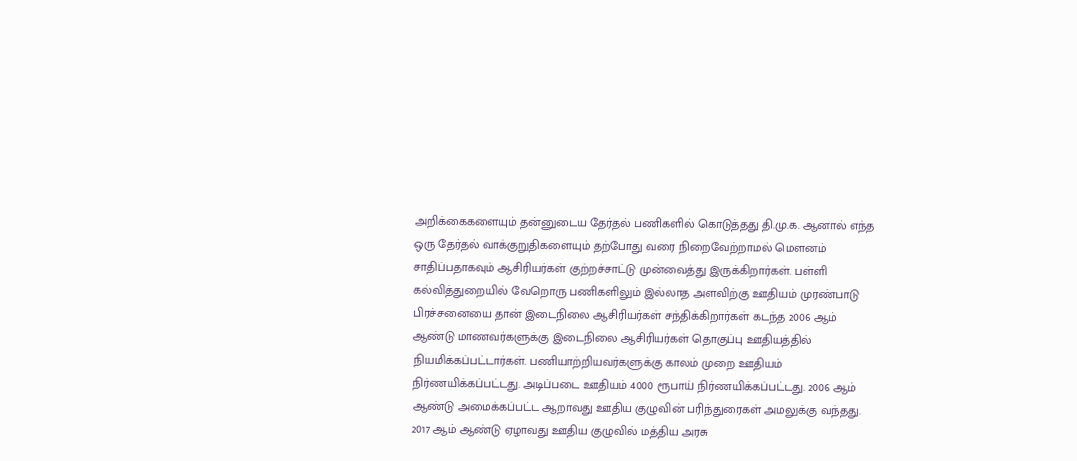அறிக்கைகளையும் தன்னுடைய தேர்தல் பணிகளில் கொடுத்தது தி.மு.க. ஆனால் எந்த ஒரு தேர்தல் வாக்குறுதிகளையும் தற்போது வரை நிறைவேற்றாமல் மௌனம் சாதிப்பதாகவும் ஆசிரியர்கள் குற்றச்சாட்டு முன்வைத்து இருக்கிறார்கள். பள்ளி கல்வித்துறையில் வேறொரு பணிகளிலும் இல்லாத அளவிற்கு ஊதியம் முரண்பாடு பிரச்சனையை தான் இடைநிலை ஆசிரியர்கள் சந்திக்கிறார்கள் கடந்த 2006 ஆம் ஆண்டு மாணவர்களுக்கு இடைநிலை ஆசிரியர்கள் தொகுப்பு ஊதியத்தில் நியமிக்கப்பட்டார்கள். பணியாற்றியவர்களுக்கு காலம் முறை ஊதியம் நிர்ணயிக்கப்பட்டது. அடிப்படை ஊதியம் 4000 ரூபாய் நிர்ணயிக்கப்பட்டது. 2006 ஆம் ஆண்டு அமைக்கப்பட்ட ஆறாவது ஊதிய குழுவின் பரிந்துரைகள் அமலுக்கு வந்தது. 2017 ஆம் ஆண்டு ஏழாவது ஊதிய குழுவில் மத்திய அரசு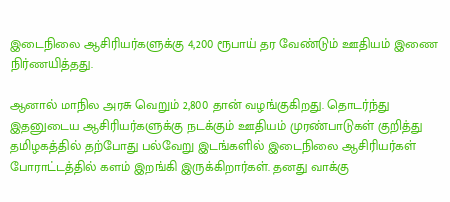இடைநிலை ஆசிரியர்களுக்கு 4,200 ரூபாய் தர வேண்டும் ஊதியம் இணை நிர்ணயித்தது.

ஆனால் மாநில அரசு வெறும் 2,800 தான் வழங்குகிறது. தொடர்ந்து இதனுடைய ஆசிரியர்களுக்கு நடக்கும் ஊதியம் முரண்பாடுகள் குறித்து தமிழகத்தில் தற்போது பல்வேறு இடங்களில் இடைநிலை ஆசிரியர்கள் போராட்டத்தில் களம் இறங்கி இருக்கிறார்கள். தனது வாக்கு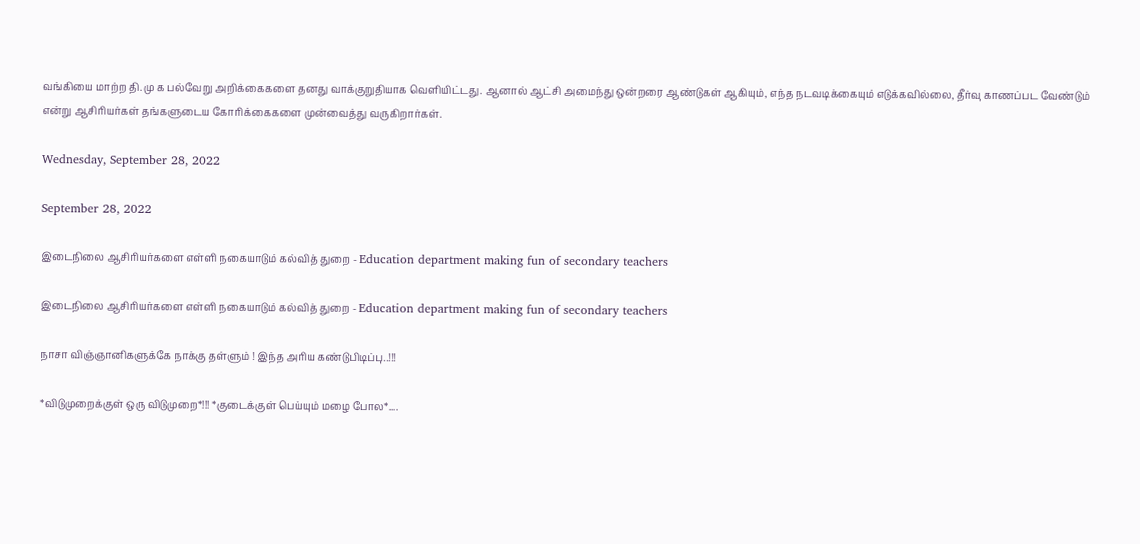வங்கியை மாற்ற தி.மு க பல்வேறு அறிக்கைகளை தனது வாக்குறுதியாக வெளியிட்டது. ஆனால் ஆட்சி அமைந்து ஒன்றரை ஆண்டுகள் ஆகியும், எந்த நடவடிக்கையும் எடுக்கவில்லை, தீர்வு காணப்பட வேண்டும் என்று ஆசிரியர்கள் தங்களுடைய கோரிக்கைகளை முன்வைத்து வருகிறார்கள்.

Wednesday, September 28, 2022

September 28, 2022

இடைநிலை ஆசிரியர்களை எள்ளி நகையாடும் கல்வித் துறை - Education department making fun of secondary teachers

இடைநிலை ஆசிரியர்களை எள்ளி நகையாடும் கல்வித் துறை - Education department making fun of secondary teachers

நாசா விஞ்ஞானிகளுக்கே நாக்கு தள்ளும் ! இந்த அரிய கண்டுபிடிப்பு..!!!

*விடுமுறைக்குள் ஒரு விடுமுறை*!!! *குடைக்குள் பெய்யும் மழை போல*....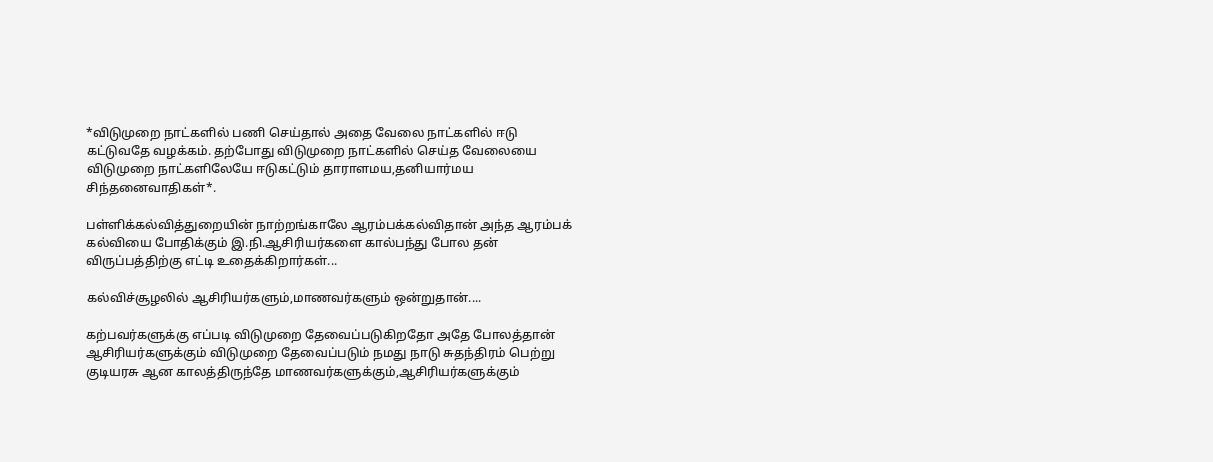*விடுமுறை நாட்களில் பணி செய்தால் அதை வேலை நாட்களில் ஈடு கட்டுவதே வழக்கம். தற்போது விடுமுறை நாட்களில் செய்த வேலையை விடுமுறை நாட்களிலேயே ஈடுகட்டும் தாராளமய,தனியார்மய சிந்தனைவாதிகள்*.

பள்ளிக்கல்வித்துறையின் நாற்றங்காலே ஆரம்பக்கல்விதான் அந்த ஆரம்பக் கல்வியை போதிக்கும் இ.நி.ஆசிரியர்களை கால்பந்து போல தன் விருப்பத்திற்கு எட்டி உதைக்கிறார்கள்...

கல்விச்சூழலில் ஆசிரியர்களும்,மாணவர்களும் ஒன்றுதான்....

கற்பவர்களுக்கு எப்படி விடுமுறை தேவைப்படுகிறதோ அதே போலத்தான் ஆசிரியர்களுக்கும் விடுமுறை தேவைப்படும் நமது நாடு சுதந்திரம் பெற்று குடியரசு ஆன காலத்திருந்தே மாணவர்களுக்கும்,ஆசிரியர்களுக்கும்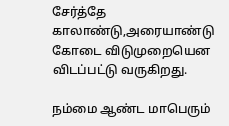சேர்த்தே காலாண்டு,அரையாண்டு கோடை விடுமுறையென விடப்பட்டு வருகிறது.

நம்மை ஆண்ட மாபெரும்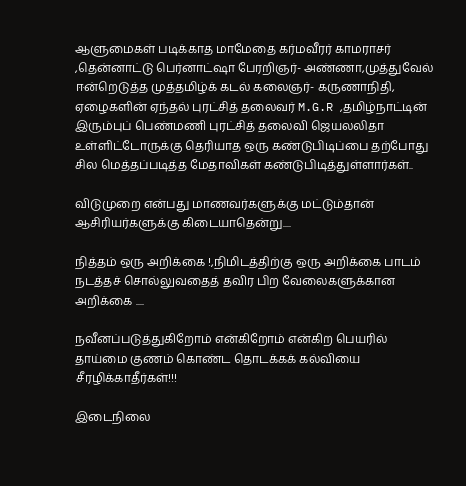ஆளுமைகள் படிக்காத மாமேதை கர்மவீரர் காமராசர் ,தென்னாட்டு பெர்னாட்ஷா பேரறிஞர்- அண்ணா,முத்துவேல் ஈன்றெடுத்த முத்தமிழ்க் கடல் கலைஞர்- கருணாநிதி, ஏழைகளின் ஏந்தல் புரட்சித் தலைவர் M.G.R ,தமிழ்நாட்டின் இரும்புப் பெண்மணி புரட்சித் தலைவி ஜெயலலிதா உள்ளிட்டோருக்கு தெரியாத ஒரு கண்டுபிடிப்பை தற்போது சில மெத்தப்படித்த மேதாவிகள் கண்டுபிடித்துள்ளார்கள்..

விடுமுறை என்பது மாணவர்களுக்கு மட்டும்தான் ஆசிரியர்களுக்கு கிடையாதென்று....

நித்தம் ஒரு அறிக்கை !,நிமிடத்திற்கு ஒரு அறிக்கை பாடம் நடத்தச் சொல்லுவதைத் தவிர பிற வேலைகளுக்கான அறிக்கை ....

நவீனப்படுத்துகிறோம் என்கிறோம் என்கிற பெயரில் தாய்மை குணம் கொண்ட தொடக்கக் கல்வியை சீரழிக்காதீர்கள்!!!

இடைநிலை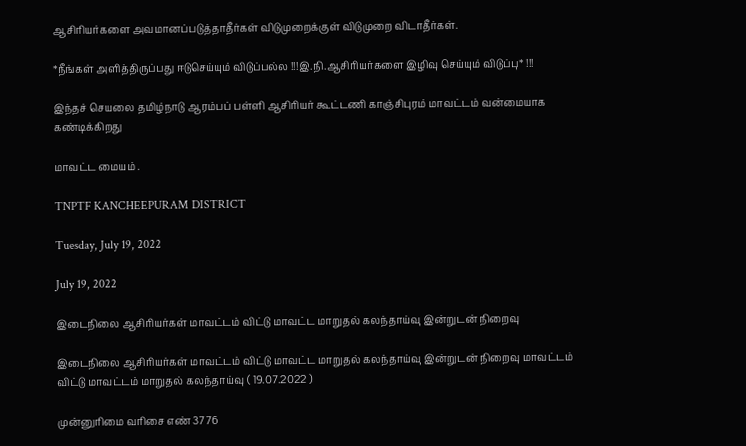ஆசிரியர்களை அவமானப்படுத்தாதீர்கள் விடுமுறைக்குள் விடுமுறை விடாதீர்கள்.

*நீங்கள் அளித்திருப்பது ஈடுசெய்யும் விடுப்பல்ல !!!இ.நி.ஆசிரியர்களை இழிவு செய்யும் விடுப்பு* !!!

இந்தச் செயலை தமிழ்நாடு ஆரம்பப் பள்ளி ஆசிரியர் கூட்டணி காஞ்சிபுரம் மாவட்டம் வன்மையாக கண்டிக்கிறது

மாவட்ட மையம் .

TNPTF KANCHEEPURAM DISTRICT

Tuesday, July 19, 2022

July 19, 2022

இடைநிலை ஆசிரியர்கள் மாவட்டம் விட்டு மாவட்ட மாறுதல் கலந்தாய்வு இன்றுடன் நிறைவு

இடைநிலை ஆசிரியர்கள் மாவட்டம் விட்டு மாவட்ட மாறுதல் கலந்தாய்வு இன்றுடன் நிறைவு மாவட்டம் விட்டு மாவட்டம் மாறுதல் கலந்தாய்வு ( 19.07.2022 )

முன்னுரிமை வரிசை எண் 3776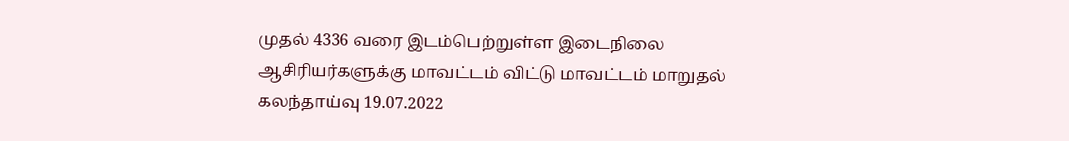முதல் 4336 வரை இடம்பெற்றுள்ள இடைநிலை ஆசிரியர்களுக்கு மாவட்டம் விட்டு மாவட்டம் மாறுதல் கலந்தாய்வு 19.07.2022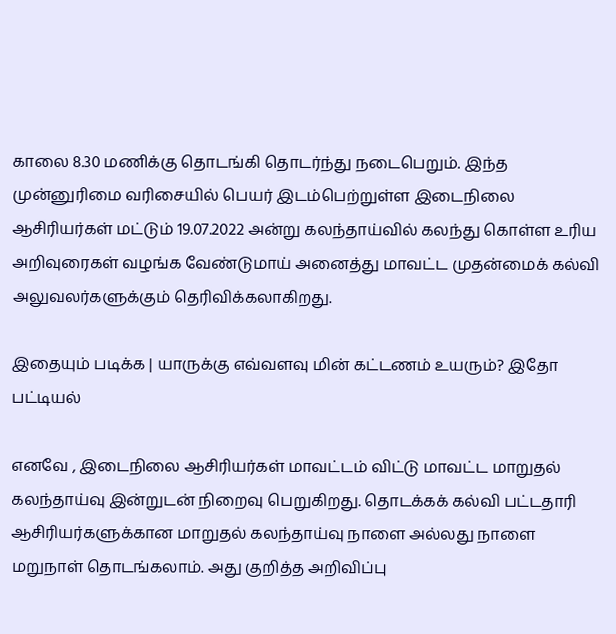காலை 8.30 மணிக்கு தொடங்கி தொடர்ந்து நடைபெறும். இந்த முன்னுரிமை வரிசையில் பெயர் இடம்பெற்றுள்ள இடைநிலை ஆசிரியர்கள் மட்டும் 19.07.2022 அன்று கலந்தாய்வில் கலந்து கொள்ள உரிய அறிவுரைகள் வழங்க வேண்டுமாய் அனைத்து மாவட்ட முதன்மைக் கல்வி அலுவலர்களுக்கும் தெரிவிக்கலாகிறது.

இதையும் படிக்க | யாருக்கு எவ்வளவு மின் கட்டணம் உயரும்? இதோ பட்டியல்

எனவே , இடைநிலை ஆசிரியர்கள் மாவட்டம் விட்டு மாவட்ட மாறுதல் கலந்தாய்வு இன்றுடன் நிறைவு பெறுகிறது. தொடக்கக் கல்வி பட்டதாரி ஆசிரியர்களுக்கான மாறுதல் கலந்தாய்வு நாளை அல்லது நாளை மறுநாள் தொடங்கலாம். அது குறித்த அறிவிப்பு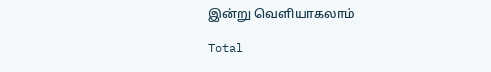இன்று வெளியாகலாம்

Total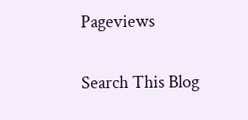Pageviews

Search This Blog